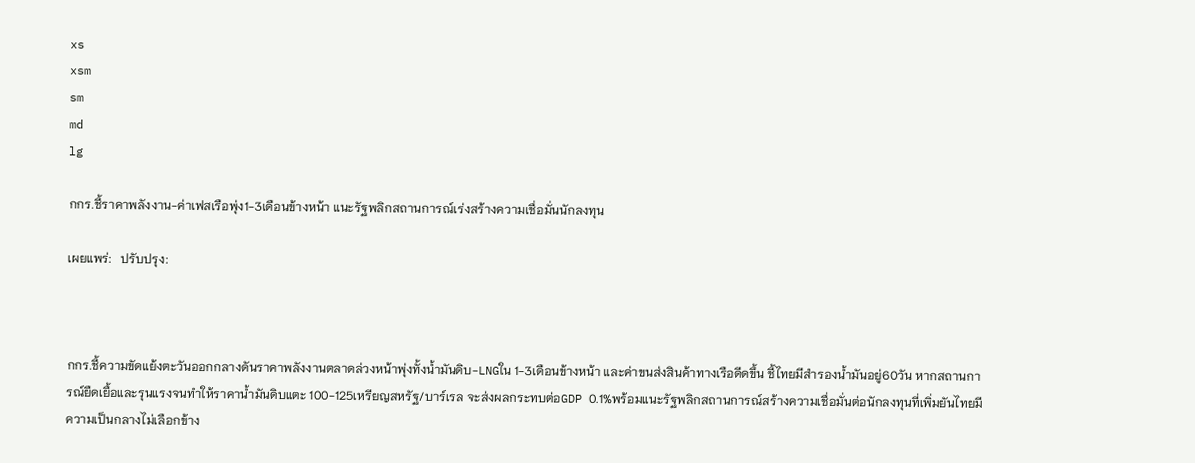xs
xsm
sm
md
lg

กกร.ชี้ราคาพลังงาน-ค่าเฟสเรือพุ่ง1-3เดือนข้างหน้า แนะรัฐพลิกสถานการณ์เร่งสร้างความเชื่อมั่นนักลงทุน

เผยแพร่:   ปรับปรุง:



กกร.ชี้ความขัดแย้งตะวันออกกลางดันราคาพลังงานตลาดล่วงหน้าพุ่งทั้งน้ำมันดิบ-LNGใน 1-3เดือนข้างหน้า และค่าขนส่งสินค้าทางเรือดีดขึ้น ชี้ไทยมีสำรองน้ำมันอยู่60วัน หากสถานการณ์ยืดเยื้อและรุนแรงจนทำให้ราคาน้ำมันดิบแตะ 100-125เหรียญสหรัฐ/บาร์เรล จะส่งผลกระทบต่อGDP 0.1%พร้อมแนะรัฐพลิกสถานการณ์สร้างความเชื่อมั่นต่อนักลงทุนที่เพิ่มยันไทยมีความเป็นกลางไม่เลือกข้าง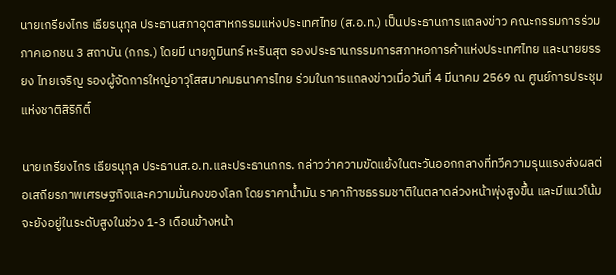นายเกรียงไกร เธียรนุกุล ประธานสภาอุตสาหกรรมแห่งประเทศไทย (ส.อ.ท.) เป็นประธานการแถลงข่าว คณะกรรมการร่วมภาคเอกชน 3 สถาบัน (กกร.) โดยมี นายภูมินทร์ หะรินสุต รองประธานกรรมการสภาหอการค้าแห่งประเทศไทย และนายยรรยง ไทยเจริญ รองผู้จัดการใหญ่อาวุโสสมาคมธนาคารไทย ร่วมในการแถลงข่าวเมื่อวันที่ 4 มีนาคม 2569 ณ ศูนย์การประชุมแห่งชาติสิริกิติ์

นายเกรียงไกร เธียรนุกุล ประธานส.อ.ท.และประธานกกร. กล่าวว่าความขัดแย้งในตะวันออกกลางที่ทวีความรุนแรงส่งผลต่อเสถียรภาพเศรษฐกิจและความมั่นคงของโลก โดยราคาน้ำมัน ราคาก๊าซธรรมชาติในตลาดล่วงหน้าพุ่งสูงขึ้น และมีแนวโน้มจะยังอยู่ในระดับสูงในช่วง 1-3 เดือนข้างหน้า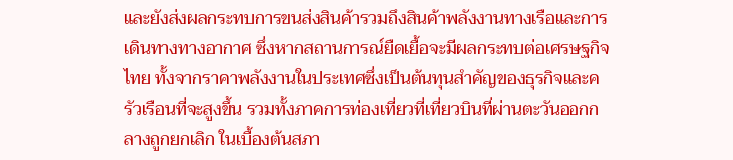และยังส่งผลกระทบการขนส่งสินค้ารวมถึงสินค้าพลังงานทางเรือและการเดินทางทางอากาศ ซึ่งหากสถานการณ์ยืดเยื้อจะมีผลกระทบต่อเศรษฐกิจไทย ทั้งจากราคาพลังงานในประเทศซึ่งเป็นต้นทุนสำคัญของธุรกิจและครัวเรือนที่จะสูงขึ้น รวมทั้งภาคการท่องเที่ยวที่เที่ยวบินที่ผ่านตะวันออกกลางถูกยกเลิก ในเบื้องต้นสภา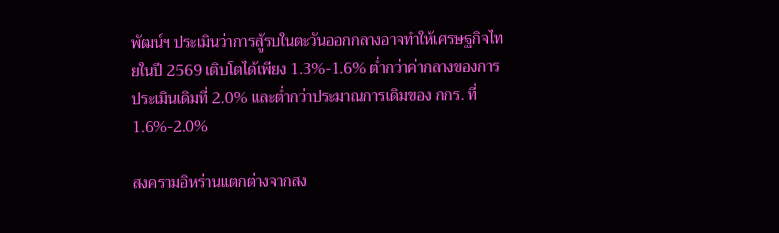พัฒน์ฯ ประเมินว่าการสู้รบในตะวันออกกลางอาจทำให้เศรษฐกิจไทยในปี 2569 เติบโตได้เพียง 1.3%-1.6% ต่ำกว่าค่ากลางของการประเมินเดิมที่ 2.0% และต่ำกว่าประมาณการเดิมของ กกร. ที่ 1.6%-2.0%

สงครามอิหร่านแตกต่างจากสง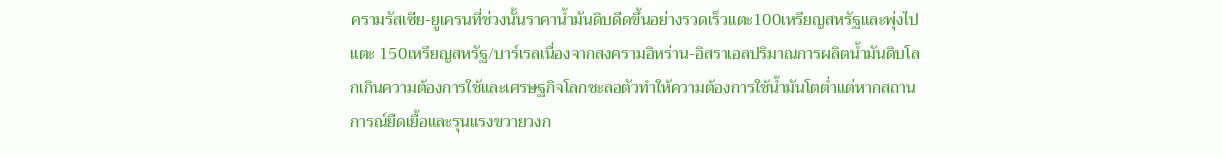ครามรัสเซีย-ยูเครนที่ช่วงนั้นราคาน้ำมันดิบดีดขึ้นอย่างรวดเร็วแตะ100เหรียญสหรัฐและพุ่งไปแตะ 150เหรียญสหรัฐ/บาร์เรลเนื่องจากสงครามอิหร่าน-อิสราเอลปริมาณการผลิตน้ำมันดิบโลกเกินความต้องการใช้และเศรษฐกิจโลกชะลอตัวทำให้ความต้องการใช้น้ำมันโตต่ำแต่หากสถานการณ์ยืดเยื้อและรุนแรงขวายวงก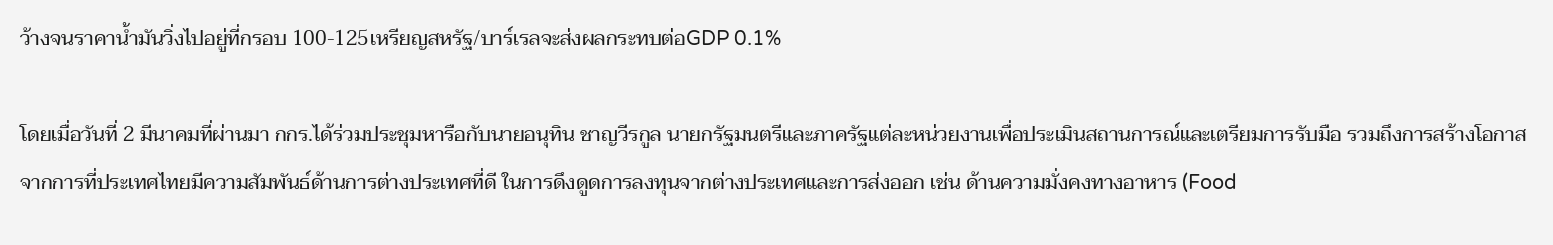ว้างจนราคาน้ำมันวิ่งไปอยู่ที่กรอบ 100-125เหรียญสหรัฐ/บาร์เรลจะส่งผลกระทบต่อGDP 0.1%

โดยเมื่อวันที่ 2 มีนาคมที่ผ่านมา กกร.ได้ร่วมประชุมหารือกับนายอนุทิน ชาญวีรกูล นายกรัฐมนตรีและภาครัฐแต่ละหน่วยงานเพื่อประเมินสถานการณ์และเตรียมการรับมือ รวมถึงการสร้างโอกาสจากการที่ประเทศไทยมีความสัมพันธ์ด้านการต่างประเทศที่ดี ในการดึงดูดการลงทุนจากต่างประเทศและการส่งออก เช่น ด้านความมั่งคงทางอาหาร (Food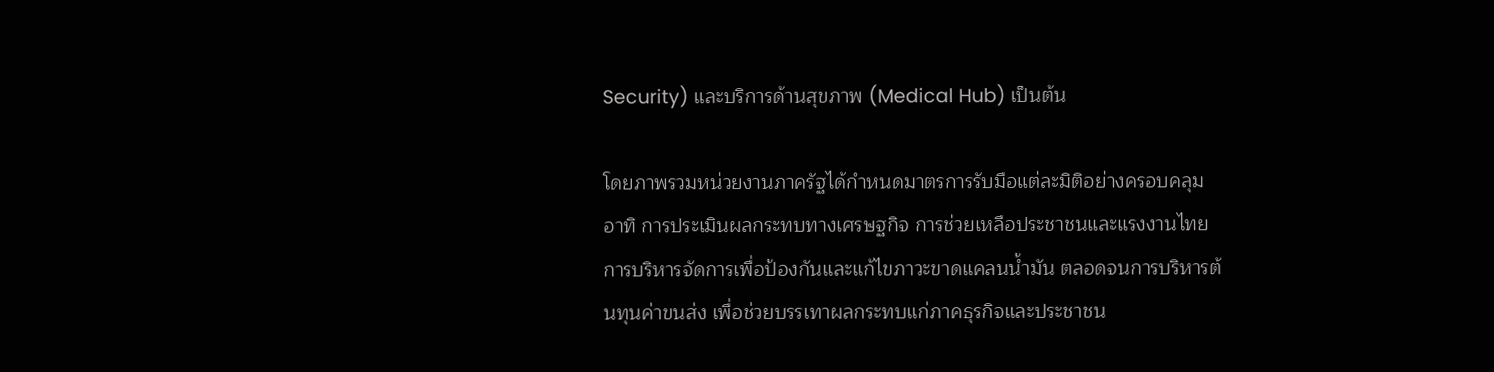Security) และบริการด้านสุขภาพ (Medical Hub) เป็นต้น

โดยภาพรวมหน่วยงานภาครัฐได้กำหนดมาตรการรับมือแต่ละมิติอย่างครอบคลุม อาทิ การประเมินผลกระทบทางเศรษฐกิจ การช่วยเหลือประชาชนและแรงงานไทย การบริหารจัดการเพื่อป้องกันและแก้ไขภาวะขาดแคลนน้ำมัน ตลอดจนการบริหารต้นทุนค่าขนส่ง เพื่อช่วยบรรเทาผลกระทบแก่ภาคธุรกิจและประชาชน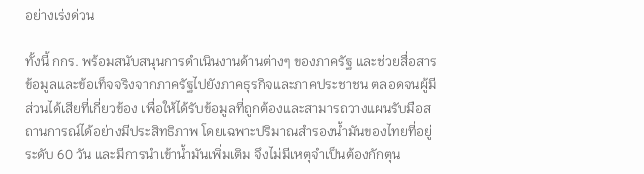อย่างเร่งด่วน

ทั้งนี้ กกร. พร้อมสนับสนุนการดำเนินงานด้านต่างๆ ของภาครัฐ และช่วยสื่อสารข้อมูลและข้อเท็จจริงจากภาครัฐไปยังภาคธุรกิจและภาคประชาชน ตลอดจนผู้มีส่วนได้เสียที่เกี่ยวข้อง เพื่อให้ได้รับข้อมูลที่ถูกต้องและสามารถวางแผนรับมือสถานการณ์ได้อย่างมีประสิทธิภาพ โดยเฉพาะปริมาณสำรองน้ำมันของไทยที่อยู่ระดับ 60 วัน และมีการนำเข้าน้ำมันเพิ่มเติม จึงไม่มีเหตุจำเป็นต้องกักตุน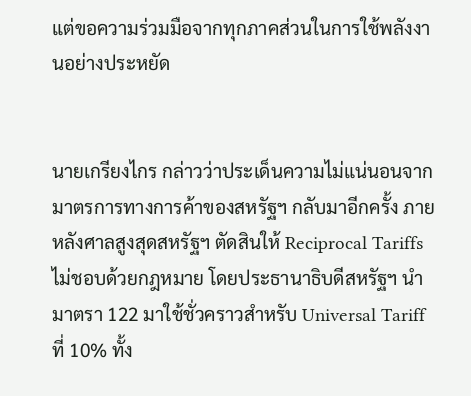แต่ขอความร่วมมือจากทุกภาคส่วนในการใช้พลังงานอย่างประหยัด


นายเกรียงไกร กล่าวว่าประเด็นความไม่แน่นอนจากมาตรการทางการค้าของสหรัฐฯ กลับมาอีกครั้ง ภายหลังศาลสูงสุดสหรัฐฯ ตัดสินให้ Reciprocal Tariffs ไม่ชอบด้วยกฎหมาย โดยประธานาธิบดีสหรัฐฯ นำมาตรา 122 มาใช้ชั่วคราวสำหรับ Universal Tariff ที่ 10% ทั้ง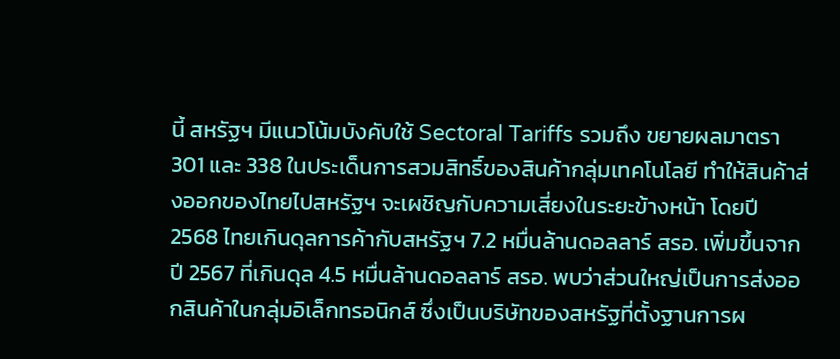นี้ สหรัฐฯ มีแนวโน้มบังคับใช้ Sectoral Tariffs รวมถึง ขยายผลมาตรา 301 และ 338 ในประเด็นการสวมสิทธิ์ของสินค้ากลุ่มเทคโนโลยี ทำให้สินค้าส่งออกของไทยไปสหรัฐฯ จะเผชิญกับความเสี่ยงในระยะข้างหน้า โดยปี 2568 ไทยเกินดุลการค้ากับสหรัฐฯ 7.2 หมื่นล้านดอลลาร์ สรอ. เพิ่มขึ้นจากปี 2567 ที่เกินดุล 4.5 หมื่นล้านดอลลาร์ สรอ. พบว่าส่วนใหญ่เป็นการส่งออกสินค้าในกลุ่มอิเล็กทรอนิกส์ ซึ่งเป็นบริษัทของสหรัฐที่ตั้งฐานการผ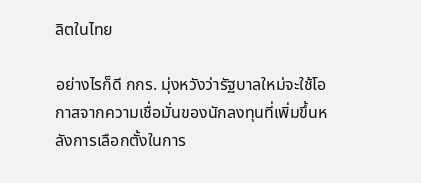ลิตในไทย

อย่างไรก็ดี กกร. มุ่งหวังว่ารัฐบาลใหม่จะใช้โอกาสจากความเชื่อมั่นของนักลงทุนที่เพิ่มขึ้นหลังการเลือกตั้งในการ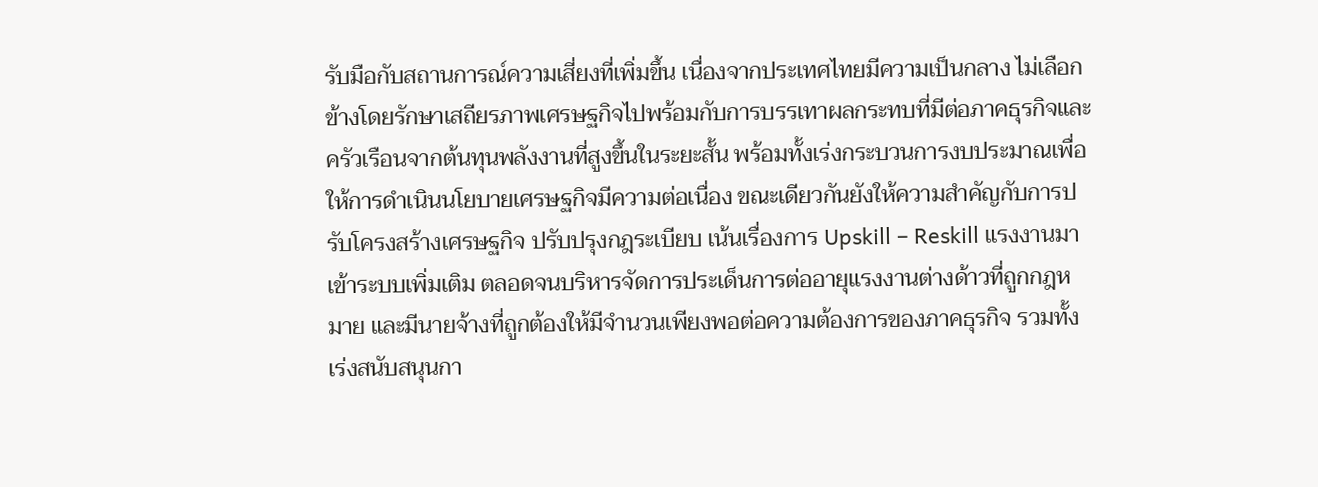รับมือกับสถานการณ์ความเสี่ยงที่เพิ่มขึ้น เนื่องจากประเทศไทยมีความเป็นกลาง ไม่เลือกข้างโดยรักษาเสถียรภาพเศรษฐกิจไปพร้อมกับการบรรเทาผลกระทบที่มีต่อภาคธุรกิจและครัวเรือนจากต้นทุนพลังงานที่สูงขึ้นในระยะสั้น พร้อมทั้งเร่งกระบวนการงบประมาณเพื่อให้การดำเนินนโยบายเศรษฐกิจมีความต่อเนื่อง ขณะเดียวกันยังให้ความสำคัญกับการปรับโครงสร้างเศรษฐกิจ ปรับปรุงกฎระเบียบ เน้นเรื่องการ Upskill – Reskill แรงงานมาเข้าระบบเพิ่มเติม ตลอดจนบริหารจัดการประเด็นการต่ออายุแรงงานต่างด้าวที่ถูกกฎหมาย และมีนายจ้างที่ถูกต้องให้มีจำนวนเพียงพอต่อความต้องการของภาคธุรกิจ รวมทั้งเร่งสนับสนุนกา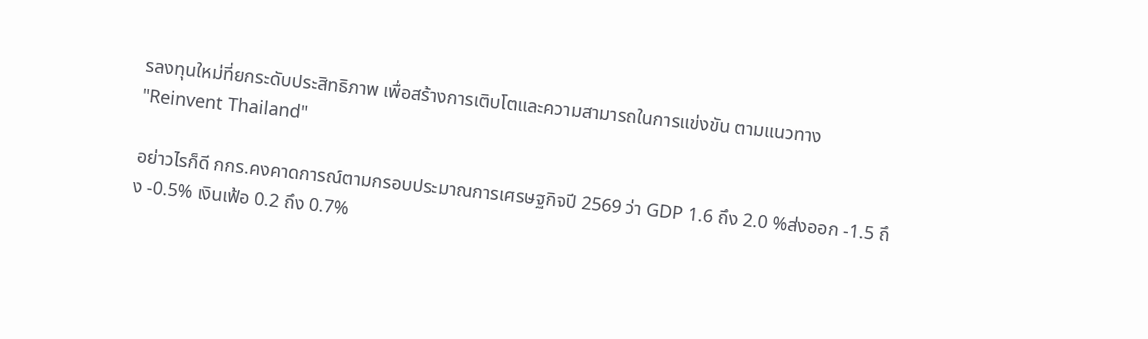รลงทุนใหม่ที่ยกระดับประสิทธิภาพ เพื่อสร้างการเติบโตและความสามารถในการแข่งขัน ตามแนวทาง "Reinvent Thailand"

อย่าวไรก็ดี กกร.คงคาดการณ์ตามกรอบประมาณการเศรษฐกิจปี 2569 ว่า GDP 1.6 ถึง 2.0 %ส่งออก -1.5 ถึง -0.5% เงินเฟ้อ 0.2 ถึง 0.7%